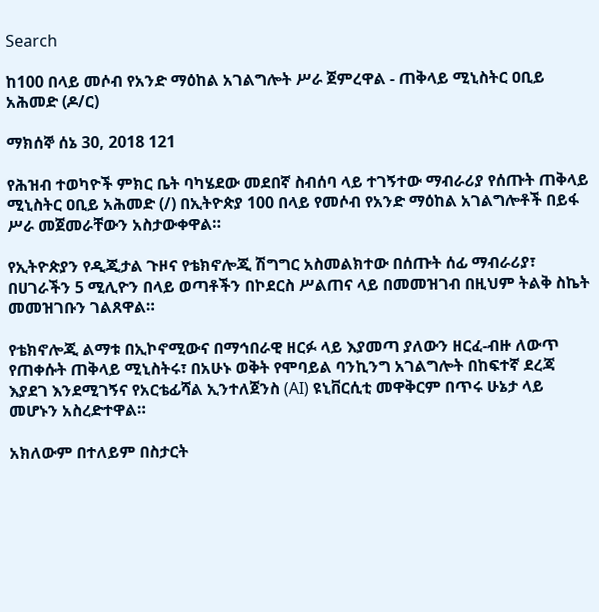Search

ከ100 በላይ መሶብ የአንድ ማዕከል አገልግሎት ሥራ ጀምረዋል - ጠቅላይ ሚኒስትር ዐቢይ አሕመድ (ዶ/ር)

ማክሰኞ ሰኔ 30, 2018 121

የሕዝብ ተወካዮች ምክር ቤት ባካሄደው መደበኛ ስብሰባ ላይ ተገኝተው ማብራሪያ የሰጡት ጠቅላይ ሚኒስትር ዐቢይ አሕመድ (/) በኢትዮጵያ 100 በላይ የመሶብ የአንድ ማዕከል አገልግሎቶች በይፋ ሥራ መጀመራቸውን አስታውቀዋል።

የኢትዮጵያን የዲጂታል ጉዞና የቴክኖሎጂ ሽግግር አስመልክተው በሰጡት ሰፊ ማብራሪያ፣ በሀገራችን 5 ሚሊዮን በላይ ወጣቶችን በኮደርስ ሥልጠና ላይ በመመዝገብ በዚህም ትልቅ ስኬት መመዝገቡን ገልጸዋል።

የቴክኖሎጂ ልማቱ በኢኮኖሚውና በማኅበራዊ ዘርፉ ላይ እያመጣ ያለውን ዘርፈ-ብዙ ለውጥ የጠቀሱት ጠቅላይ ሚኒስትሩ፣ በአሁኑ ወቅት የሞባይል ባንኪንግ አገልግሎት በከፍተኛ ደረጃ እያደገ እንደሚገኝና የአርቴፊሻል ኢንተለጀንስ (AI) ዩኒቨርሲቲ መዋቅርም በጥሩ ሁኔታ ላይ መሆኑን አስረድተዋል።

አክለውም በተለይም በስታርት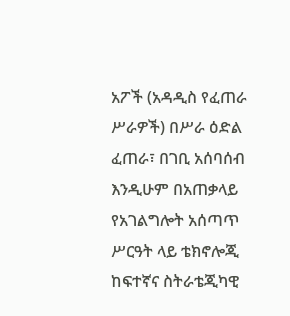አፖች (አዳዲስ የፈጠራ ሥራዎች) በሥራ ዕድል ፈጠራ፣ በገቢ አሰባሰብ እንዲሁም በአጠቃላይ የአገልግሎት አሰጣጥ ሥርዓት ላይ ቴክኖሎጂ ከፍተኛና ስትራቴጂካዊ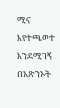ሚና እየተጫወተ እንደሚገኝ በአጽንኦት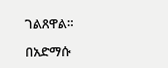ገልጸዋል።

በአድማሱ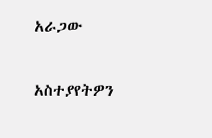አራጋው

አስተያየትዎን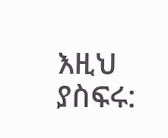እዚህ ያስፍሩ: